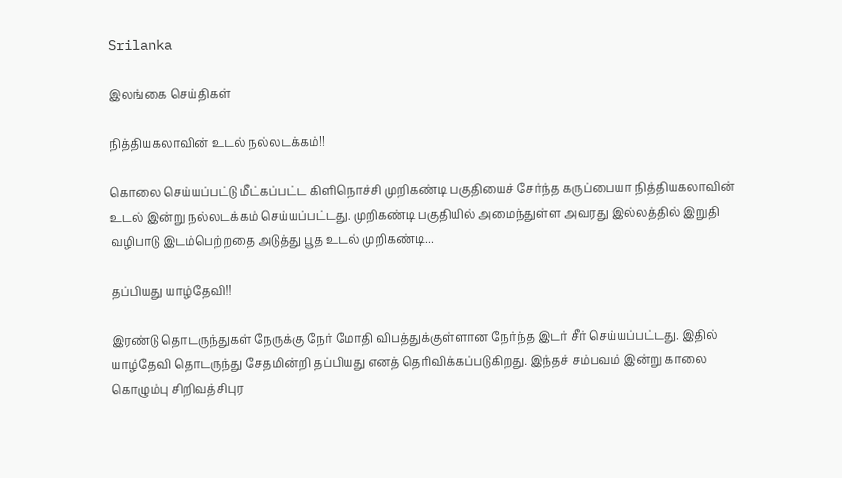Srilanka

இலங்கை செய்திகள்

நித்தியகலாவின் உடல் நல்லடக்கம்!!

கொலை செய்யப்பட்டு மீட்கப்பட்ட கிளிநொச்சி முறிகண்டி பகுதியைச் சேர்ந்த கருப்பையா நித்தியகலாவின் உடல் இன்று நல்லடக்கம் செய்யப்பட்டது. முறிகண்டி பகுதியில் அமைந்துள்ள அவரது இல்லத்தில் இறுதி வழிபாடு இடம்பெற்றதை அடுத்து பூத உடல் முறிகண்டி...

தப்பியது யாழ்தேவி!!

இரண்டு தொடருந்துகள் நேருக்கு நேர் மோதி விபத்துக்குள்ளான நேர்ந்த இடர் சீர் செய்யப்பட்டது. இதில் யாழ்தேவி தொடருந்து சேதமின்றி தப்பியது எனத் தெரிவிக்கப்படுகிறது. இந்தச் சம்பவம் இன்று காலை கொழும்பு சிறிவத்சிபுர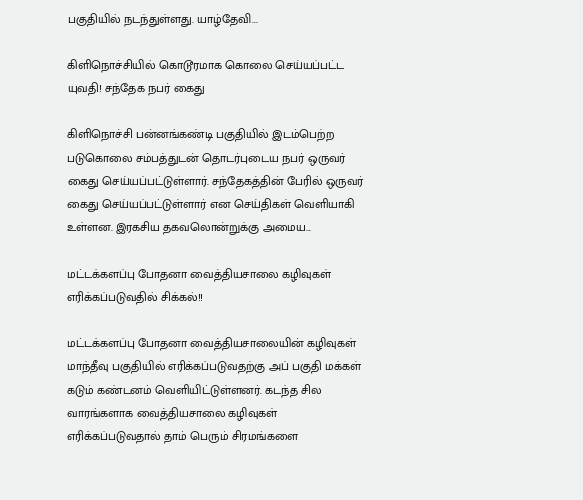பகுதியில் நடந்துள்ளது. யாழ்தேவி...

கிளிநொச்சியில் கொடூரமாக கொலை செய்யப்பட்ட யுவதி! சந்தேக நபர் கைது

கிளிநொச்சி பன்னங்கண்டி பகுதியில் இடம்பெற்ற படுகொலை சம்பத்துடன் தொடர்புடைய நபர் ஒருவர் கைது செய்யப்பட்டுள்ளார். சந்தேகத்தின் பேரில் ஒருவர் கைது செய்யப்பட்டுள்ளார் என செய்திகள் வெளியாகி உள்ளன. இரகசிய தகவலொன்றுக்கு அமைய...

மட்டக்களப்பு போதனா வைத்தியசாலை கழிவுகள் எரிக்கப்படுவதில் சிக்கல்!!

மட்டக்களப்பு போதனா வைத்தியசாலையின் கழிவுகள் மாந்தீவு பகுதியில் எரிக்கப்படுவதற்கு அப் பகுதி மக்கள் கடும் கண்டனம் வெளியிட்டுள்ளனர். கடந்த சில வாரங்களாக வைத்தியசாலை கழிவுகள் எரிக்கப்படுவதால் தாம் பெரும் சிரமங்களை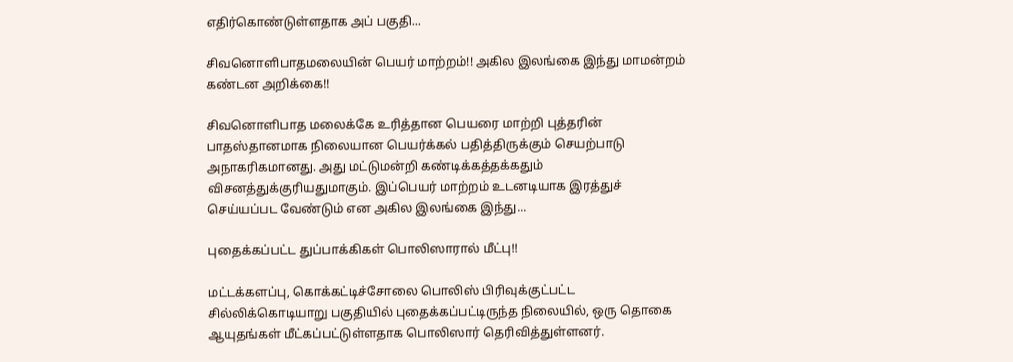எதிர்கொண்டுள்ளதாக அப் பகுதி...

சிவனொளிபாதமலையின் பெயர் மாற்றம்!! அகில இலங்கை இந்து மாமன்றம் கண்டன அறிக்கை!!

சிவனொளிபாத மலைக்கே உரித்தான பெயரை மாற்றி புத்தரின் பாதஸ்தானமாக நிலையான பெயர்க்கல் பதித்திருக்கும் செயற்பாடு அநாகரிகமானது. அது மட்டுமன்றி கண்டிக்கத்தக்கதும் விசனத்துக்குரியதுமாகும். இப்பெயர் மாற்றம் உடனடியாக இரத்துச் செய்யப்பட வேண்டும் என அகில இலங்கை இந்து...

புதைக்கப்பட்ட துப்பாக்கிகள் பொலிஸாரால் மீட்பு!!

மட்டக்களப்பு, கொக்கட்டிச்சோலை பொலிஸ் பிரிவுக்குட்பட்ட சில்லிக்கொடியாறு பகுதியில் புதைக்கப்பட்டிருந்த நிலையில், ஒரு தொகை ஆயுதங்கள் மீட்கப்பட்டுள்ளதாக பொலிஸார் தெரிவித்துள்ளனர்.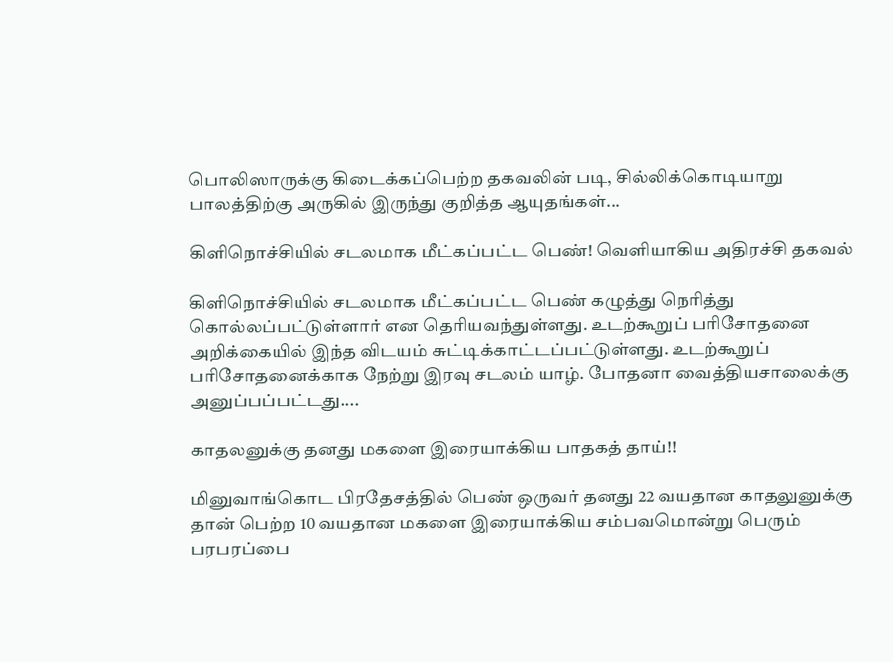பொலிஸாருக்கு கிடைக்கப்பெற்ற தகவலின் படி, சில்லிக்கொடியாறு பாலத்திற்கு அருகில் இருந்து குறித்த ஆயுதங்கள்...

கிளிநொச்சியில் சடலமாக மீட்கப்பட்ட பெண்! வெளியாகிய அதிரச்சி தகவல்

கிளிநொச்சியில் சடலமாக மீட்கப்பட்ட பெண் கழுத்து நெரித்து கொல்லப்பட்டுள்ளார் என தெரியவந்துள்ளது. உடற்கூறுப் பரிசோதனை அறிக்கையில் இந்த விடயம் சுட்டிக்காட்டப்பட்டுள்ளது. உடற்கூறுப் பரிசோதனைக்காக நேற்று இரவு சடலம் யாழ். போதனா வைத்தியசாலைக்கு அனுப்பப்பட்டது....

காதலனுக்கு தனது மகளை இரையாக்கிய பாதகத் தாய்!!

மினுவாங்கொட பிரதேசத்தில் பெண் ஒருவர் தனது 22 வயதான காதலுனுக்கு தான் பெற்ற 10 வயதான மகளை இரையாக்கிய சம்பவமொன்று பெரும் பரபரப்பை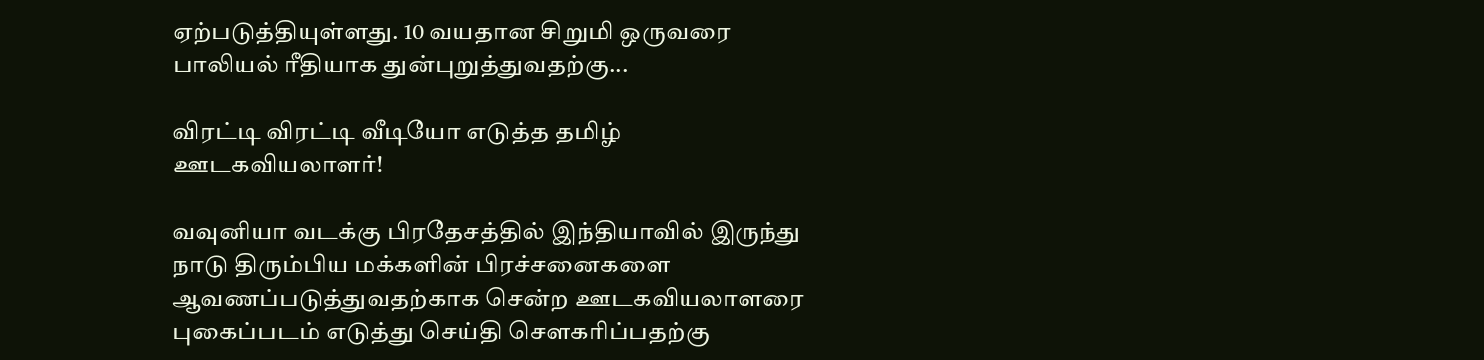ஏற்படுத்தியுள்ளது. 10 வயதான சிறுமி ஒருவரை பாலியல் ரீதியாக துன்புறுத்துவதற்கு...

விரட்டி விரட்டி வீடியோ எடுத்த தமிழ் ஊடகவியலாளர்!

வவுனியா வடக்கு பிரதேசத்தில் இந்தியாவில் இருந்து நாடு திரும்பிய மக்களின் பிரச்சனைகளை ஆவணப்படுத்துவதற்காக சென்ற ஊடகவியலாளரை புகைப்படம் எடுத்து செய்தி செளகரிப்பதற்கு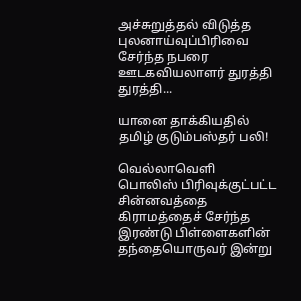அச்சுறுத்தல் விடுத்த புலனாய்வுப்பிரிவை சேர்ந்த நபரை ஊடகவியலாளர் துரத்தி துரத்தி...

யானை தாக்கியதில் தமிழ் குடும்பஸ்தர் பலி!

வெல்லாவெளி பொலிஸ் பிரிவுக்குட்பட்ட சின்னவத்தை கிராமத்தைச் சேர்ந்த இரண்டு பிள்ளைகளின் தந்தையொருவர் இன்று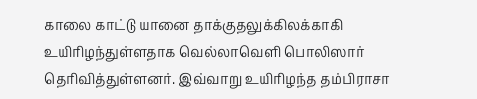காலை காட்டு யானை தாக்குதலுக்கிலக்காகி உயிரிழந்துள்ளதாக வெல்லாவெளி பொலிஸார் தெரிவித்துள்ளனர். இவ்வாறு உயிரிழந்த தம்பிராசா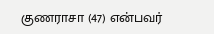குணராசா (47) என்பவர்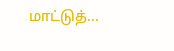மாட்டுத்...